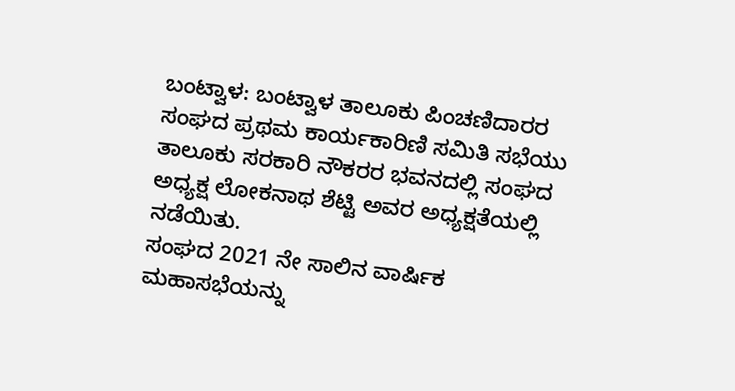ಬಂಟ್ವಾಳ: ಬಂಟ್ವಾಳ ತಾಲೂಕು ಪಿಂಚಣಿದಾರರ ಸಂಘದ ಪ್ರಥಮ ಕಾರ್ಯಕಾರಿಣಿ ಸಮಿತಿ ಸಭೆಯು ತಾಲೂಕು ಸರಕಾರಿ ನೌಕರರ ಭವನದಲ್ಲಿ ಸಂಘದ ಅಧ್ಯಕ್ಷ ಲೋಕನಾಥ ಶೆಟ್ಟಿ ಅವರ ಅಧ್ಯಕ್ಷತೆಯಲ್ಲಿ ನಡೆಯಿತು.
ಸಂಘದ 2021 ನೇ ಸಾಲಿನ ವಾರ್ಷಿಕ ಮಹಾಸಭೆಯನ್ನು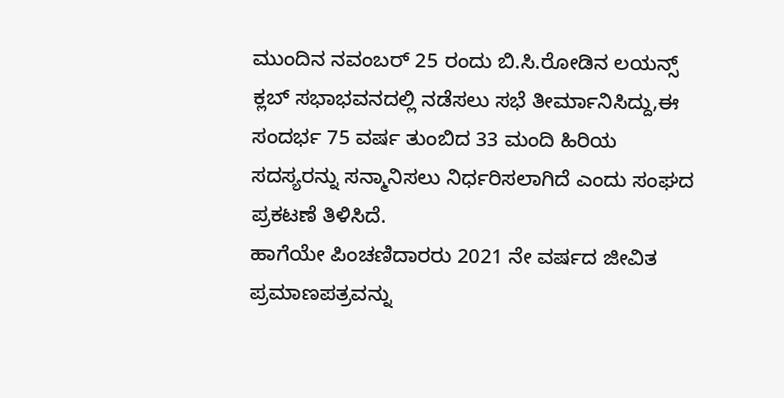ಮುಂದಿನ ನವಂಬರ್ 25 ರಂದು ಬಿ.ಸಿ.ರೋಡಿನ ಲಯನ್ಸ್ ಕ್ಲಬ್ ಸಭಾಭವನದಲ್ಲಿ ನಡೆಸಲು ಸಭೆ ತೀರ್ಮಾನಿಸಿದ್ದು,ಈ ಸಂದರ್ಭ 75 ವರ್ಷ ತುಂಬಿದ 33 ಮಂದಿ ಹಿರಿಯ ಸದಸ್ಯರನ್ನು ಸನ್ಮಾನಿಸಲು ನಿರ್ಧರಿಸಲಾಗಿದೆ ಎಂದು ಸಂಘದ ಪ್ರಕಟಣೆ ತಿಳಿಸಿದೆ.
ಹಾಗೆಯೇ ಪಿಂಚಣಿದಾರರು 2021 ನೇ ವರ್ಷದ ಜೀವಿತ ಪ್ರಮಾಣಪತ್ರವನ್ನು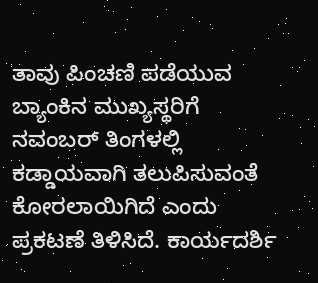ತಾವು ಪಿಂಚಣಿ ಪಡೆಯುವ ಬ್ಯಾಂಕಿನ ಮುಖ್ಯಸ್ಥರಿಗೆ ನವಂಬರ್ ತಿಂಗಳಲ್ಲಿ ಕಡ್ಡಾಯವಾಗಿ ತಲುಪಿಸುವಂತೆ ಕೋರಲಾಯಿಗಿದೆ ಎಂದು ಪ್ರಕಟಣೆ ತಿಳಿಸಿದೆ. ಕಾರ್ಯದರ್ಶಿ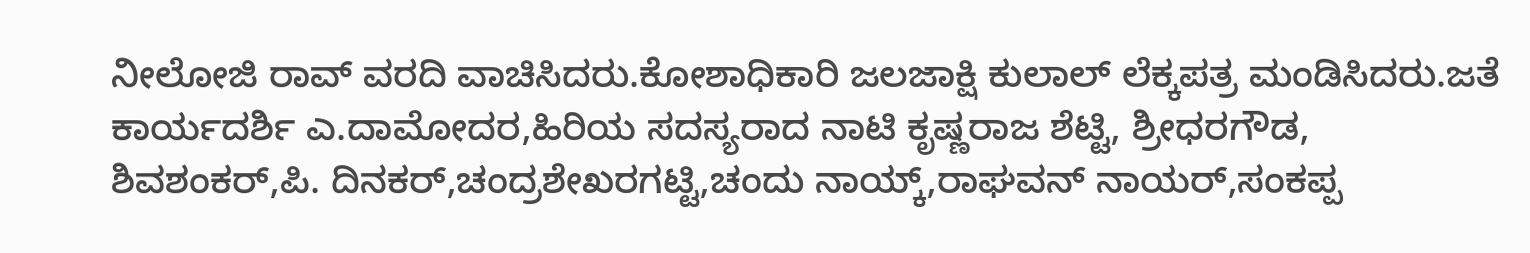ನೀಲೋಜಿ ರಾವ್ ವರದಿ ವಾಚಿಸಿದರು.ಕೋಶಾಧಿಕಾರಿ ಜಲಜಾಕ್ಷಿ ಕುಲಾಲ್ ಲೆಕ್ಕಪತ್ರ ಮಂಡಿಸಿದರು.ಜತೆ ಕಾರ್ಯದರ್ಶಿ ಎ.ದಾಮೋದರ,ಹಿರಿಯ ಸದಸ್ಯರಾದ ನಾಟಿ ಕೃಷ್ಣರಾಜ ಶೆಟ್ಟಿ, ಶ್ರೀಧರಗೌಡ, ಶಿವಶಂಕರ್,ಪಿ. ದಿನಕರ್,ಚಂದ್ರಶೇಖರಗಟ್ಟಿ,ಚಂದು ನಾಯ್ಕ್,ರಾಘವನ್ ನಾಯರ್,ಸಂಕಪ್ಪ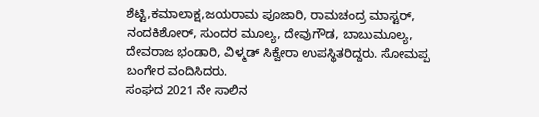ಶೆಟ್ಟಿ,ಕಮಾಲಾಕ್ಷ,ಜಯರಾಮ ಪೂಜಾರಿ, ರಾಮಚಂದ್ರ ಮಾಸ್ಟರ್, ನಂದಕಿಶೋರ್, ಸುಂದರ ಮೂಲ್ಯ, ದೇವುಗೌಡ, ಬಾಬುಮೂಲ್ಯ, ದೇವರಾಜ ಭಂಡಾರಿ, ವಿಳ್ಮಡ್ ಸಿಕ್ವೇರಾ ಉಪಸ್ಥಿತರಿದ್ದರು. ಸೋಮಪ್ಪ ಬಂಗೇರ ವಂದಿಸಿದರು.
ಸಂಘದ 2021 ನೇ ಸಾಲಿನ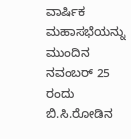ವಾರ್ಷಿಕ ಮಹಾಸಭೆಯನ್ನು ಮುಂದಿನ ನವಂಬರ್ 25 ರಂದು ಬಿ.ಸಿ.ರೋಡಿನ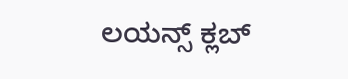ಲಯನ್ಸ್ ಕ್ಲಬ್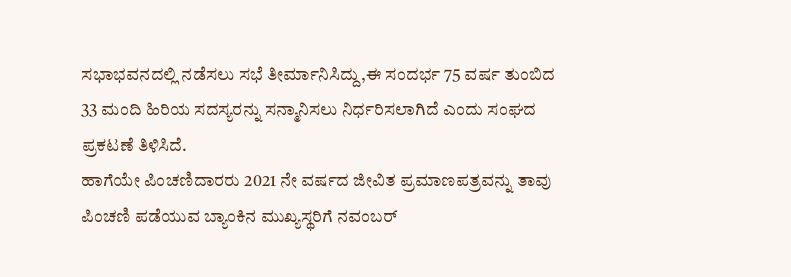ಸಭಾಭವನದಲ್ಲಿ ನಡೆಸಲು ಸಭೆ ತೀರ್ಮಾನಿಸಿದ್ದು,ಈ ಸಂದರ್ಭ 75 ವರ್ಷ ತುಂಬಿದ 33 ಮಂದಿ ಹಿರಿಯ ಸದಸ್ಯರನ್ನು ಸನ್ಮಾನಿಸಲು ನಿರ್ಧರಿಸಲಾಗಿದೆ ಎಂದು ಸಂಘದ ಪ್ರಕಟಣೆ ತಿಳಿಸಿದೆ.
ಹಾಗೆಯೇ ಪಿಂಚಣಿದಾರರು 2021 ನೇ ವರ್ಷದ ಜೀವಿತ ಪ್ರಮಾಣಪತ್ರವನ್ನು ತಾವು ಪಿಂಚಣಿ ಪಡೆಯುವ ಬ್ಯಾಂಕಿನ ಮುಖ್ಯಸ್ಥರಿಗೆ ನವಂಬರ್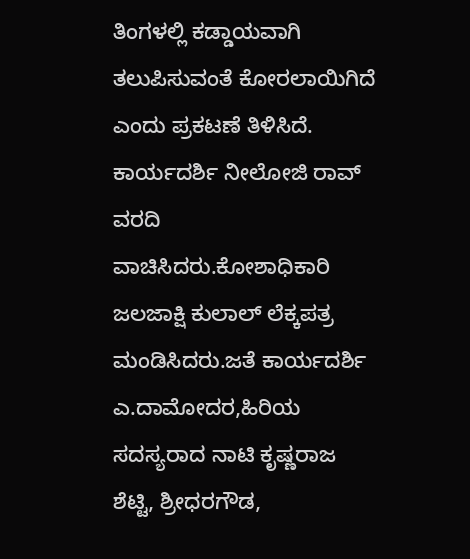ತಿಂಗಳಲ್ಲಿ ಕಡ್ಡಾಯವಾಗಿ ತಲುಪಿಸುವಂತೆ ಕೋರಲಾಯಿಗಿದೆ ಎಂದು ಪ್ರಕಟಣೆ ತಿಳಿಸಿದೆ. ಕಾರ್ಯದರ್ಶಿ ನೀಲೋಜಿ ರಾವ್ ವರದಿ ವಾಚಿಸಿದರು.ಕೋಶಾಧಿಕಾರಿ ಜಲಜಾಕ್ಷಿ ಕುಲಾಲ್ ಲೆಕ್ಕಪತ್ರ ಮಂಡಿಸಿದರು.ಜತೆ ಕಾರ್ಯದರ್ಶಿ ಎ.ದಾಮೋದರ,ಹಿರಿಯ ಸದಸ್ಯರಾದ ನಾಟಿ ಕೃಷ್ಣರಾಜ ಶೆಟ್ಟಿ, ಶ್ರೀಧರಗೌಡ,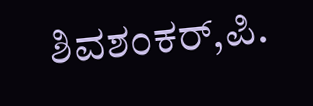ಶಿವಶಂಕರ್,ಪಿ.